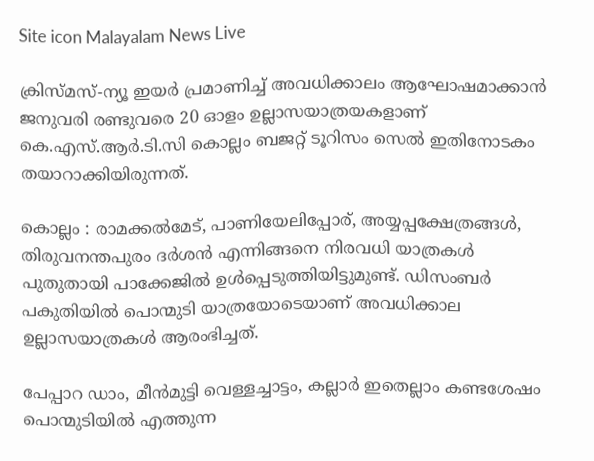Site icon Malayalam News Live

ക്രിസ്മസ്-ന്യൂ ഇയര്‍ പ്രമാണിച്ച്‌ അവധിക്കാലം ആഘോഷമാക്കാൻ ജനുവരി രണ്ടുവരെ 20 ഓളം ഉല്ലാസയാത്രയകളാണ് കെ.എസ്.ആര്‍.ടി.സി കൊല്ലം ബജറ്റ് ടൂറിസം സെല്‍ ഇതിനോടകം തയാറാക്കിയിരുന്നത്.

കൊല്ലം : രാമക്കല്‍മേട്, പാണിയേലിപ്പോര്, അയ്യപ്പക്ഷേത്രങ്ങള്‍, തിരുവനന്തപുരം ദര്‍ശൻ എന്നിങ്ങനെ നിരവധി യാത്രകള്‍ പുതുതായി പാക്കേജില്‍ ഉള്‍പ്പെടുത്തിയിട്ടുമുണ്ട്. ഡിസംബര്‍ പകുതിയില്‍ പൊന്മുടി യാത്രയോടെയാണ് അവധിക്കാല ഉല്ലാസയാത്രകള്‍ ആരംഭിച്ചത്.

പേപ്പാറ ഡാം, മീൻമുട്ടി വെള്ളച്ചാട്ടം, കല്ലാര്‍ ഇതെല്ലാം കണ്ടശേഷം പൊന്മുടിയില്‍ എത്തുന്ന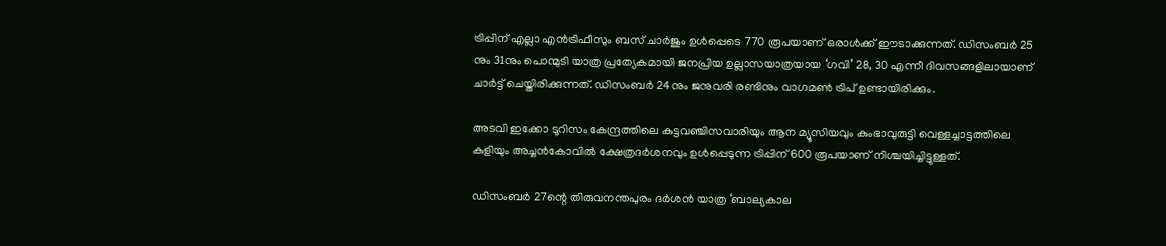ട്രിപ്പിന് എല്ലാ എൻട്രിഫീസും ബസ് ചാര്‍ജും ഉള്‍പ്പെടെ 770 രൂപയാണ് ഒരാള്‍ക്ക് ഈടാക്കുന്നത്. ഡിസംബര്‍ 25 നും 31നും പൊന്മുടി യാത്ര പ്രത്യേകമായി ജനപ്രിയ ഉല്ലാസയാത്രയായ ‘ഗവി’ 28, 30 എന്നീ ദിവസങ്ങളിലായാണ് ചാര്‍ട്ട് ചെയ്തിരിക്കുന്നത്. ഡിസംബര്‍ 24നും ജനുവരി രണ്ടിനും വാഗമണ്‍ ട്രിപ് ഉണ്ടായിരിക്കും.

അടവി ഇക്കോ ടൂറിസം കേന്ദ്രത്തിലെ കുട്ടവഞ്ചിസവാരിയും ആന മ്യൂസിയവും കുംഭാവുരുട്ടി വെള്ളച്ചാട്ടത്തിലെ കുളിയും അച്ചൻകോവില്‍ ക്ഷേത്രദര്‍ശനവും ഉള്‍പ്പെടുന്ന ട്രിപ്പിന് 600 രൂപയാണ് നിശ്ചയിച്ചിട്ടുള്ളത്.

ഡിസംബര്‍ 27ന്റെ തിരുവനന്തപുരം ദര്‍ശൻ യാത്ര ‘ബാല്യകാല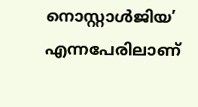നൊസ്റ്റാള്‍ജിയ’ എന്നപേരിലാണ്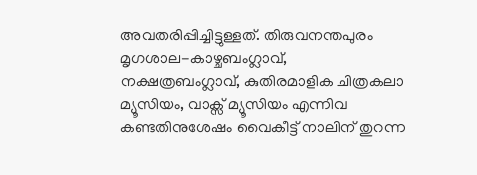അവതരിപ്പിച്ചിട്ടുള്ളത്. തിരുവനന്തപുരം മൃഗശാല-കാഴ്ചബംഗ്ലാവ്, നക്ഷത്രബംഗ്ലാവ്, കുതിരമാളിക ചിത്രകലാ മ്യൂസിയം, വാക്സ് മ്യൂസിയം എന്നിവ കണ്ടതിനുശേഷം വൈകീട്ട് നാലിന് തുറന്ന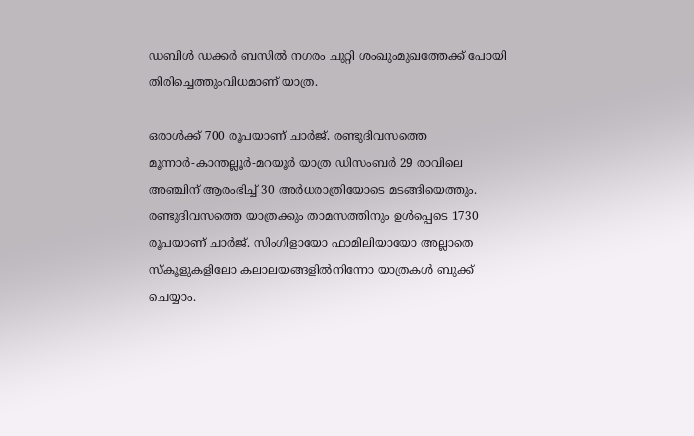ഡബിള്‍ ഡക്കര്‍ ബസില്‍ നഗരം ചുറ്റി ശംഖുംമുഖത്തേക്ക് പോയി തിരിച്ചെത്തുംവിധമാണ് യാത്ര.

ഒരാള്‍ക്ക് 700 രൂപയാണ് ചാര്‍ജ്. രണ്ടുദിവസത്തെ മൂന്നാര്‍-കാന്തല്ലൂര്‍-മറയൂര്‍ യാത്ര ഡിസംബര്‍ 29 രാവിലെ അഞ്ചിന് ആരംഭിച്ച്‌ 30 അര്‍ധരാത്രിയോടെ മടങ്ങിയെത്തും. രണ്ടുദിവസത്തെ യാത്രക്കും താമസത്തിനും ഉള്‍പ്പെടെ 1730 രൂപയാണ് ചാര്‍ജ്. സിംഗിളായോ ഫാമിലിയായോ അല്ലാതെ സ്കൂളുകളിലോ കലാലയങ്ങളില്‍നിന്നോ യാത്രകള്‍ ബുക്ക് ചെയ്യാം.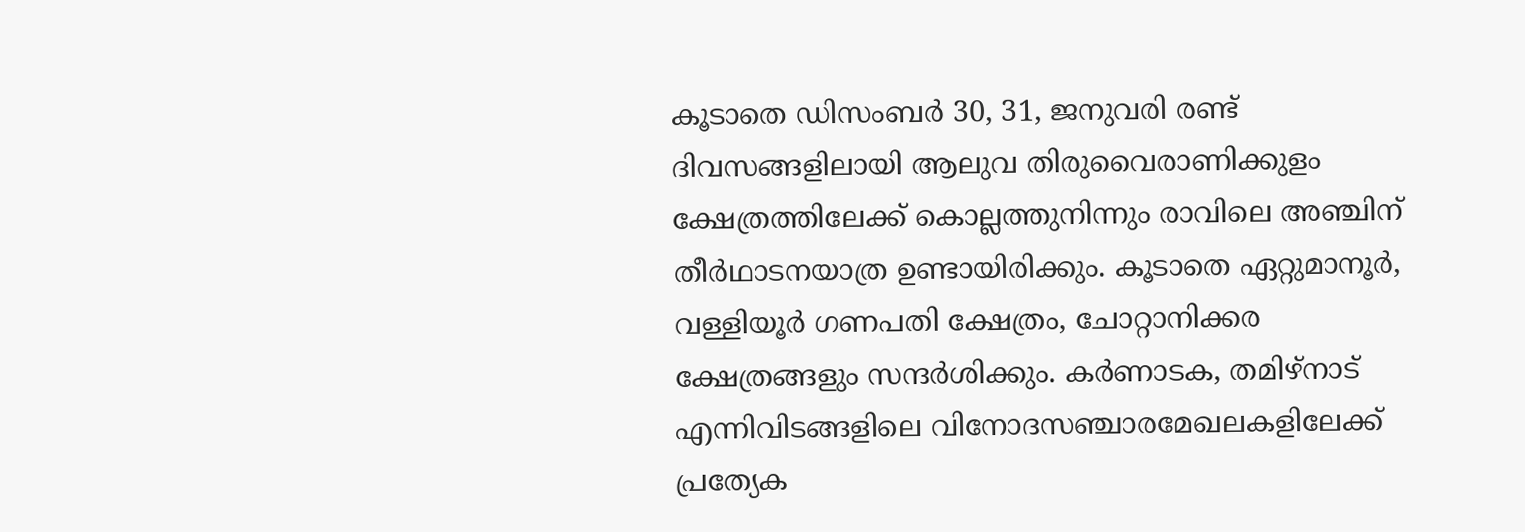കൂടാതെ ഡിസംബര്‍ 30, 31, ജനുവരി രണ്ട് ദിവസങ്ങളിലായി ആലുവ തിരുവൈരാണിക്കുളം ക്ഷേത്രത്തിലേക്ക് കൊല്ലത്തുനിന്നും രാവിലെ അഞ്ചിന് തീര്‍ഥാടനയാത്ര ഉണ്ടായിരിക്കും. കൂടാതെ ഏറ്റുമാനൂര്‍, വള്ളിയൂര്‍ ഗണപതി ക്ഷേത്രം, ചോറ്റാനിക്കര ക്ഷേത്രങ്ങളും സന്ദര്‍ശിക്കും. കര്‍ണാടക, തമിഴ്നാട് എന്നിവിടങ്ങളിലെ വിനോദസഞ്ചാരമേഖലകളിലേക്ക് പ്രത്യേക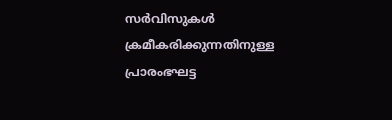സര്‍വിസുകള്‍ ക്രമീകരിക്കുന്നതിനുള്ള പ്രാരംഭഘട്ട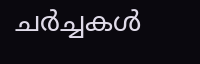ചര്‍ച്ചകള്‍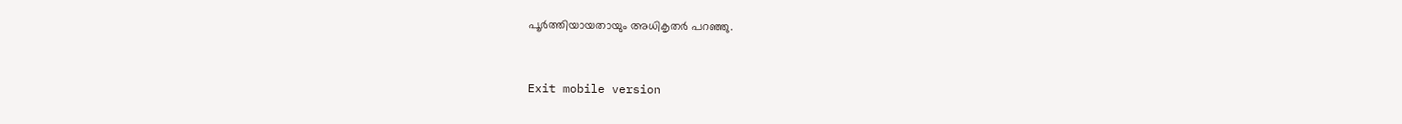പൂര്‍ത്തിയായതായും അധികൃതര്‍ പറഞ്ഞു.



Exit mobile version